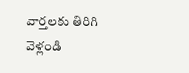వార్తలకు తిరిగి వెళ్లండి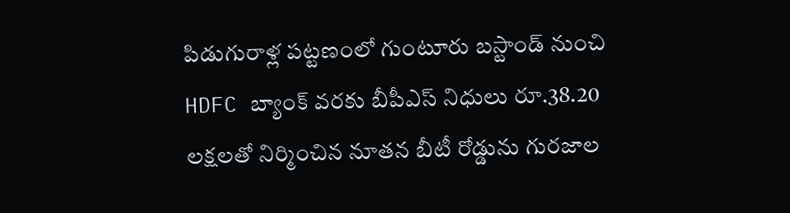పిడుగురాళ్ల పట్టణంలో గుంటూరు బస్టాండ్ నుంచి HDFC బ్యాంక్ వరకు బీపీఎస్ నిధులు రూ.38.20 లక్షలతో నిర్మించిన నూతన బీటీ రోడ్డును గురజాల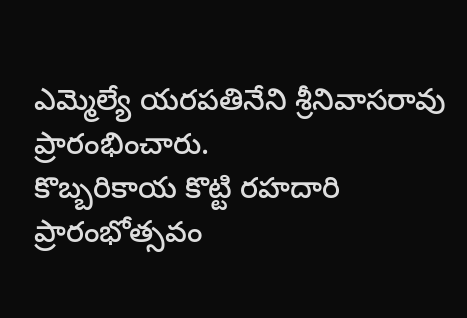ఎమ్మెల్యే యరపతినేని శ్రీనివాసరావు ప్రారంభించారు.
కొబ్బరికాయ కొట్టి రహదారి ప్రారంభోత్సవం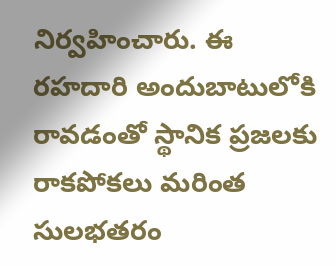నిర్వహించారు. ఈ రహదారి అందుబాటులోకి రావడంతో స్థానిక ప్రజలకు రాకపోకలు మరింత సులభతరం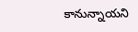కానున్నాయని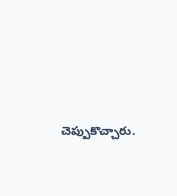చెప్పుకొచ్చారు.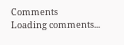Comments
Loading comments...